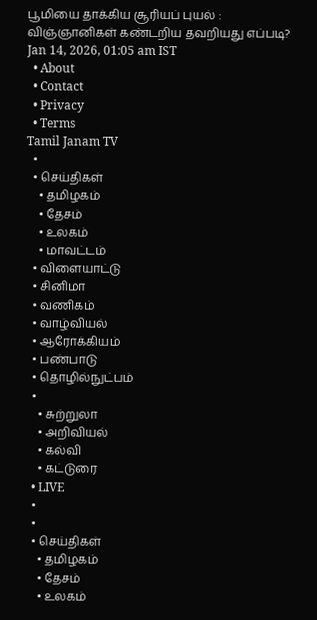பூமியை தாக்கிய சூரியப் புயல் : விஞ்ஞானிகள் கண்டறிய தவறியது எப்படி?
Jan 14, 2026, 01:05 am IST
  • About
  • Contact
  • Privacy
  • Terms
Tamil Janam TV
  •
  • செய்திகள்
    • தமிழகம்
    • தேசம்
    • உலகம்
    • மாவட்டம்
  • விளையாட்டு
  • சினிமா
  • வணிகம்
  • வாழ்வியல்
  • ஆரோக்கியம்
  • பண்பாடு
  • தொழில்நுட்பம்
  •
    • சுற்றுலா
    • அறிவியல்
    • கல்வி
    • கட்டுரை
  • LIVE
  •
  •
  • செய்திகள்
    • தமிழகம்
    • தேசம்
    • உலகம்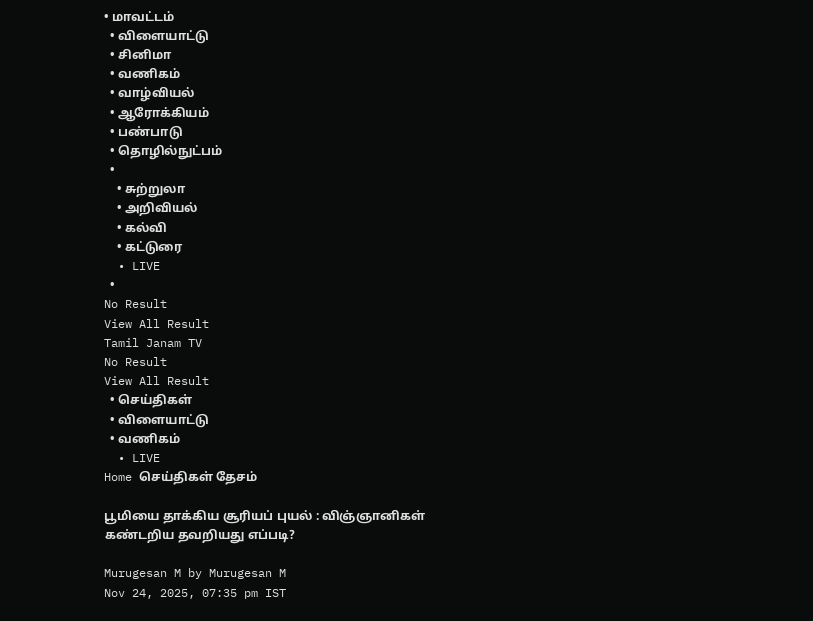• மாவட்டம்
  • விளையாட்டு
  • சினிமா
  • வணிகம்
  • வாழ்வியல்
  • ஆரோக்கியம்
  • பண்பாடு
  • தொழில்நுட்பம்
  •
    • சுற்றுலா
    • அறிவியல்
    • கல்வி
    • கட்டுரை
  • LIVE
  •
No Result
View All Result
Tamil Janam TV
No Result
View All Result
  • செய்திகள்
  • விளையாட்டு
  • வணிகம்
  • LIVE
Home செய்திகள் தேசம்

பூமியை தாக்கிய சூரியப் புயல் : விஞ்ஞானிகள் கண்டறிய தவறியது எப்படி?

Murugesan M by Murugesan M
Nov 24, 2025, 07:35 pm IST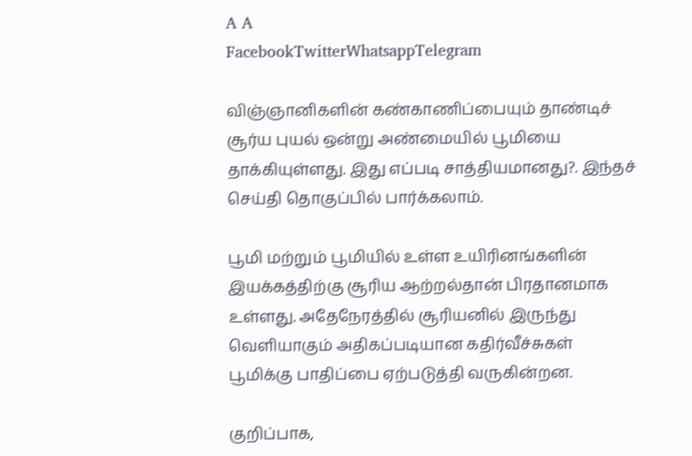A A
FacebookTwitterWhatsappTelegram

விஞ்ஞானிகளின் கண்காணிப்பையும் தாண்டிச் சூர்ய புயல் ஒன்று அண்மையில் பூமியை தாக்கியுள்ளது. இது எப்படி சாத்தியமானது?. இந்தச் செய்தி தொகுப்பில் பார்க்கலாம்.

பூமி மற்றும் பூமியில் உள்ள உயிரினங்களின் இயக்கத்திற்கு சூரிய ஆற்றல்தான் பிரதானமாக உள்ளது. அதேநேரத்தில் சூரியனில் இருந்து வெளியாகும் அதிகப்படியான கதிர்வீச்சுகள் பூமிக்கு பாதிப்பை ஏற்படுத்தி வருகின்றன.

குறிப்பாக,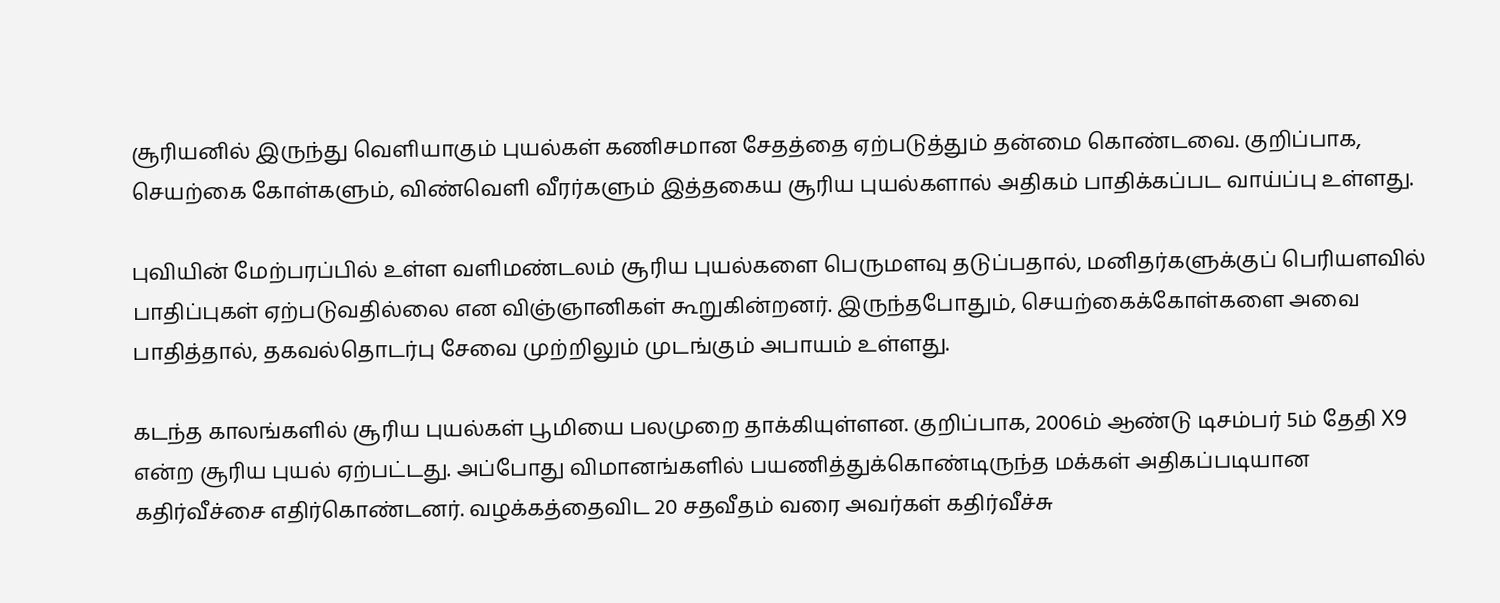சூரியனில் இருந்து வெளியாகும் புயல்கள் கணிசமான சேதத்தை ஏற்படுத்தும் தன்மை கொண்டவை. குறிப்பாக, செயற்கை கோள்களும், விண்வெளி வீரர்களும் இத்தகைய சூரிய புயல்களால் அதிகம் பாதிக்கப்பட வாய்ப்பு உள்ளது.

புவியின் மேற்பரப்பில் உள்ள வளிமண்டலம் சூரிய புயல்களை பெருமளவு தடுப்பதால், மனிதர்களுக்குப் பெரியளவில் பாதிப்புகள் ஏற்படுவதில்லை என விஞ்ஞானிகள் கூறுகின்றனர். இருந்தபோதும், செயற்கைக்கோள்களை அவை பாதித்தால், தகவல்தொடர்பு சேவை முற்றிலும் முடங்கும் அபாயம் உள்ளது.

கடந்த காலங்களில் சூரிய புயல்கள் பூமியை பலமுறை தாக்கியுள்ளன. குறிப்பாக, 2006ம் ஆண்டு டிசம்பர் 5ம் தேதி X9 என்ற சூரிய புயல் ஏற்பட்டது. அப்போது விமானங்களில் பயணித்துக்கொண்டிருந்த மக்கள் அதிகப்படியான கதிர்வீச்சை எதிர்கொண்டனர். வழக்கத்தைவிட 20 சதவீதம் வரை அவர்கள் கதிர்வீச்சு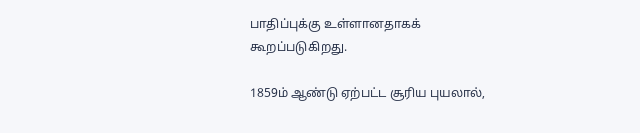பாதிப்புக்கு உள்ளானதாகக் கூறப்படுகிறது.

1859ம் ஆண்டு ஏற்பட்ட சூரிய புயலால்,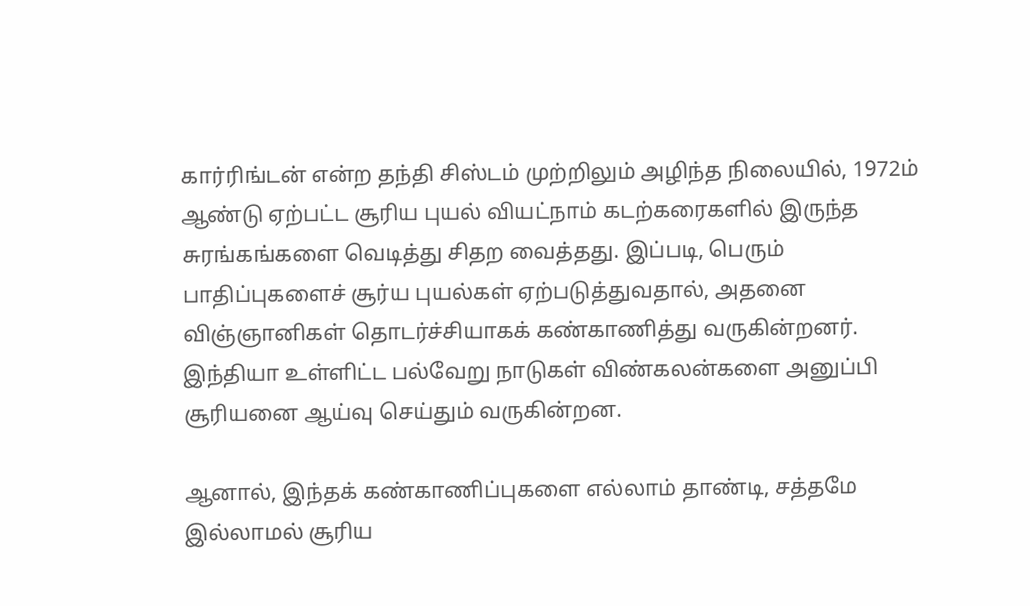கார்ரிங்டன் என்ற தந்தி சிஸ்டம் முற்றிலும் அழிந்த நிலையில், 1972ம் ஆண்டு ஏற்பட்ட சூரிய புயல் வியட்நாம் கடற்கரைகளில் இருந்த சுரங்கங்களை வெடித்து சிதற வைத்தது. இப்படி, பெரும் பாதிப்புகளைச் சூர்ய புயல்கள் ஏற்படுத்துவதால், அதனை விஞ்ஞானிகள் தொடர்ச்சியாகக் கண்காணித்து வருகின்றனர். இந்தியா உள்ளிட்ட பல்வேறு நாடுகள் விண்கலன்களை அனுப்பி சூரியனை ஆய்வு செய்தும் வருகின்றன.

ஆனால், இந்தக் கண்காணிப்புகளை எல்லாம் தாண்டி, சத்தமே இல்லாமல் சூரிய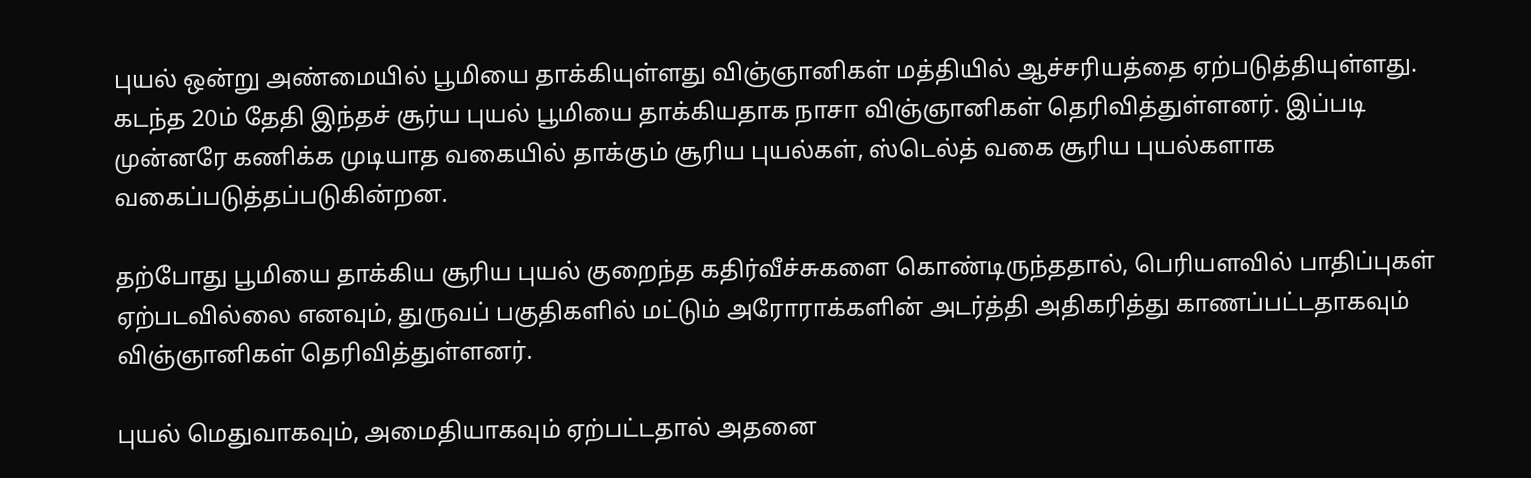புயல் ஒன்று அண்மையில் பூமியை தாக்கியுள்ளது விஞ்ஞானிகள் மத்தியில் ஆச்சரியத்தை ஏற்படுத்தியுள்ளது. கடந்த 20ம் தேதி இந்தச் சூர்ய புயல் பூமியை தாக்கியதாக நாசா விஞ்ஞானிகள் தெரிவித்துள்ளனர். இப்படி முன்னரே கணிக்க முடியாத வகையில் தாக்கும் சூரிய புயல்கள், ஸ்டெல்த் வகை சூரிய புயல்களாக வகைப்படுத்தப்படுகின்றன.

தற்போது பூமியை தாக்கிய சூரிய புயல் குறைந்த கதிர்வீச்சுகளை கொண்டிருந்ததால், பெரியளவில் பாதிப்புகள் ஏற்படவில்லை எனவும், துருவப் பகுதிகளில் மட்டும் அரோராக்களின் அடர்த்தி அதிகரித்து காணப்பட்டதாகவும் விஞ்ஞானிகள் தெரிவித்துள்ளனர்.

புயல் மெதுவாகவும், அமைதியாகவும் ஏற்பட்டதால் அதனை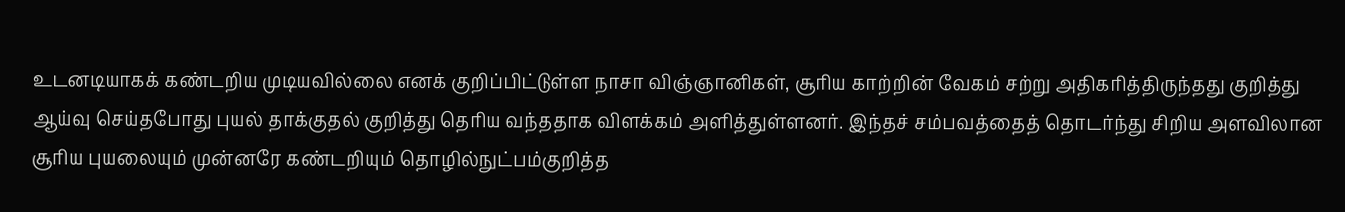உடனடியாகக் கண்டறிய முடியவில்லை எனக் குறிப்பிட்டுள்ள நாசா விஞ்ஞானிகள், சூரிய காற்றின் வேகம் சற்று அதிகரித்திருந்தது குறித்து ஆய்வு செய்தபோது புயல் தாக்குதல் குறித்து தெரிய வந்ததாக விளக்கம் அளித்துள்ளனர். இந்தச் சம்பவத்தைத் தொடர்ந்து சிறிய அளவிலான சூரிய புயலையும் முன்னரே கண்டறியும் தொழில்நுட்பம்குறித்த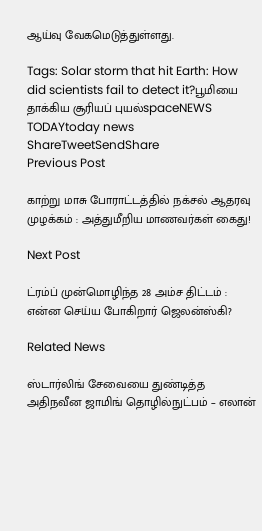ஆய்வு வேகமெடுத்துள்ளது.

Tags: Solar storm that hit Earth: How did scientists fail to detect it?பூமியை தாக்கிய சூரியப் புயல்spaceNEWS TODAYtoday news
ShareTweetSendShare
Previous Post

காற்று மாசு போராட்டத்தில் நக்சல் ஆதரவு முழக்கம் : அத்துமீறிய மாணவர்கள் கைது!

Next Post

ட்ரம்ப் முன்மொழிந்த 28 அம்ச திட்டம் : என்ன செய்ய போகிறார் ஜெலன்ஸ்கி?

Related News

ஸ்டார்லிங் சேவையை துண்டித்த அதிநவீன ஜாமிங் தொழில்நுட்பம் – எலான்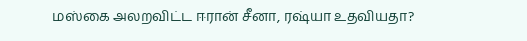மஸ்கை அலறவிட்ட ஈரான் சீனா, ரஷ்யா உதவியதா?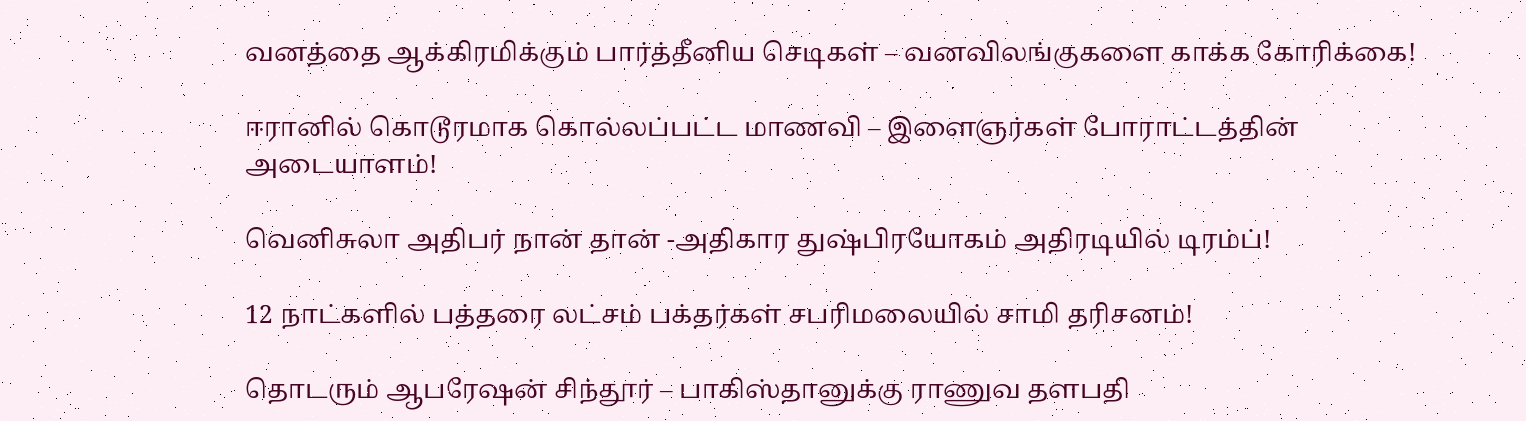வனத்தை ஆக்கிரமிக்கும் பார்த்தீனிய செடிகள் – வனவிலங்குகளை காக்க கோரிக்கை!

ஈரானில் கொடூரமாக கொல்லப்பட்ட மாணவி – இளைஞர்கள் போராட்டத்தின் அடையாளம்!

வெனிசுலா அதிபர் நான் தான் -அதிகார துஷ்பிரயோகம் அதிரடியில் டிரம்ப்!

12 நாட்களில் பத்தரை லட்சம் பக்தர்கள் சபரிமலையில் சாமி தரிசனம்!

தொடரும் ஆபரேஷன் சிந்தூர் – பாகிஸ்தானுக்கு ராணுவ தளபதி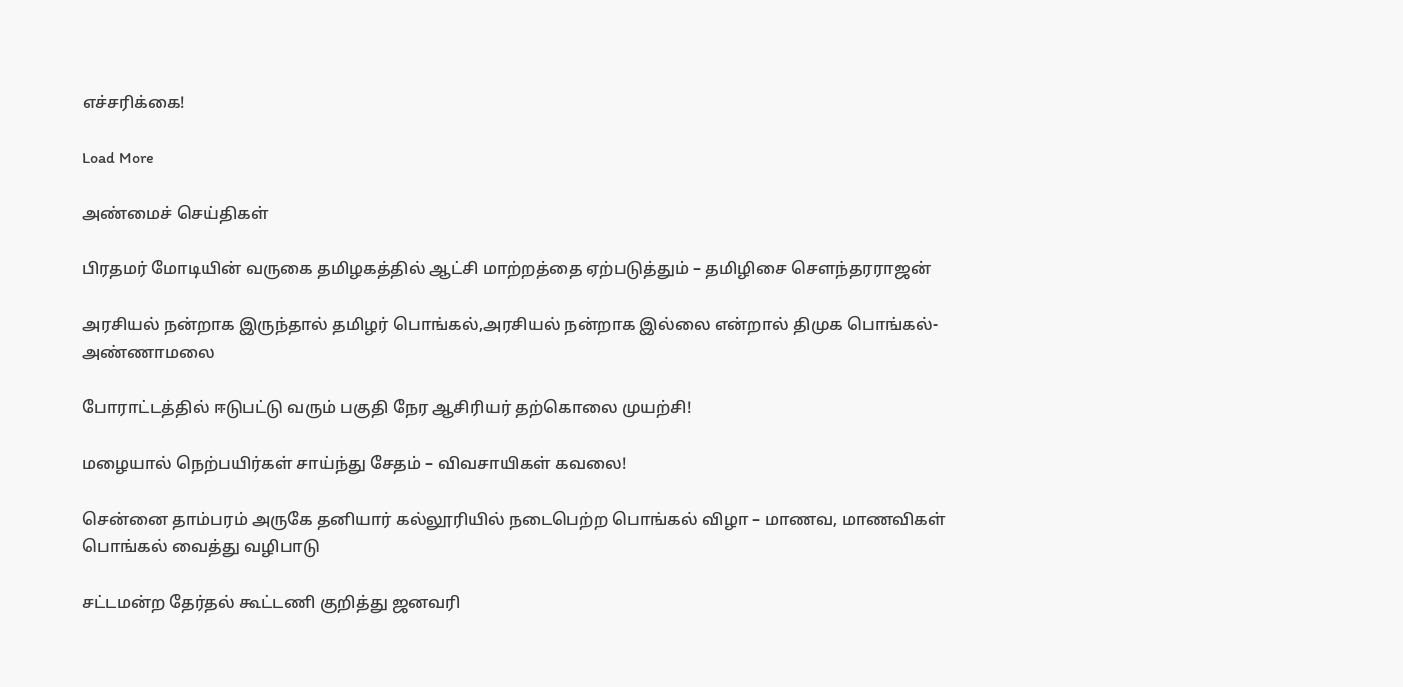எச்சரிக்கை!

Load More

அண்மைச் செய்திகள்

பிரதமர் மோடியின் வருகை தமிழகத்தில் ஆட்சி மாற்றத்தை ஏற்படுத்தும் – தமிழிசை சௌந்தரராஜன்

அரசியல் நன்றாக இருந்தால் தமிழர் பொங்கல்,அரசியல் நன்றாக இல்லை என்றால் திமுக பொங்கல்- அண்ணாமலை

போராட்டத்தில் ஈடுபட்டு வரும் பகுதி நேர ஆசிரியர் தற்கொலை முயற்சி!

மழையால் நெற்பயிர்கள் சாய்ந்து சேதம் – விவசாயிகள் கவலை!

சென்னை தாம்பரம் அருகே தனியார் கல்லூரியில் நடைபெற்ற பொங்கல் விழா – மாணவ, மாணவிகள் பொங்கல் வைத்து வழிபாடு

சட்டமன்ற தேர்தல் கூட்டணி குறித்து ஜனவரி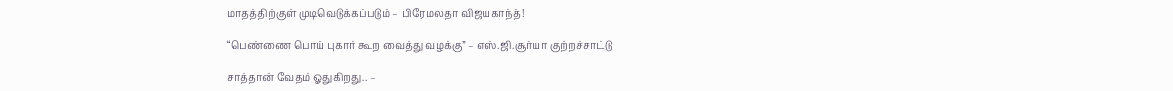மாதத்திற்குள் முடிவெடுக்கப்படும் – பிரேமலதா விஜயகாந்த்!

“பெண்ணை பொய் புகார் கூற வைத்து வழக்கு” – எஸ்.ஜி.சூர்யா குற்றச்சாட்டு

சாத்தான் வேதம் ஓதுகிறது.. –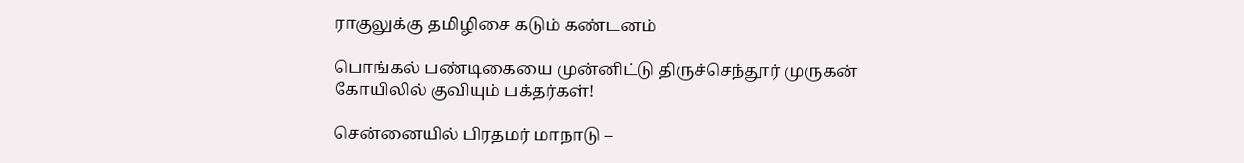ராகுலுக்கு தமிழிசை கடும் கண்டனம்

பொங்கல் பண்டிகையை முன்னிட்டு திருச்செந்தூர் முருகன் கோயிலில் குவியும் பக்தர்கள்!

சென்னையில் பிரதமர் மாநாடு –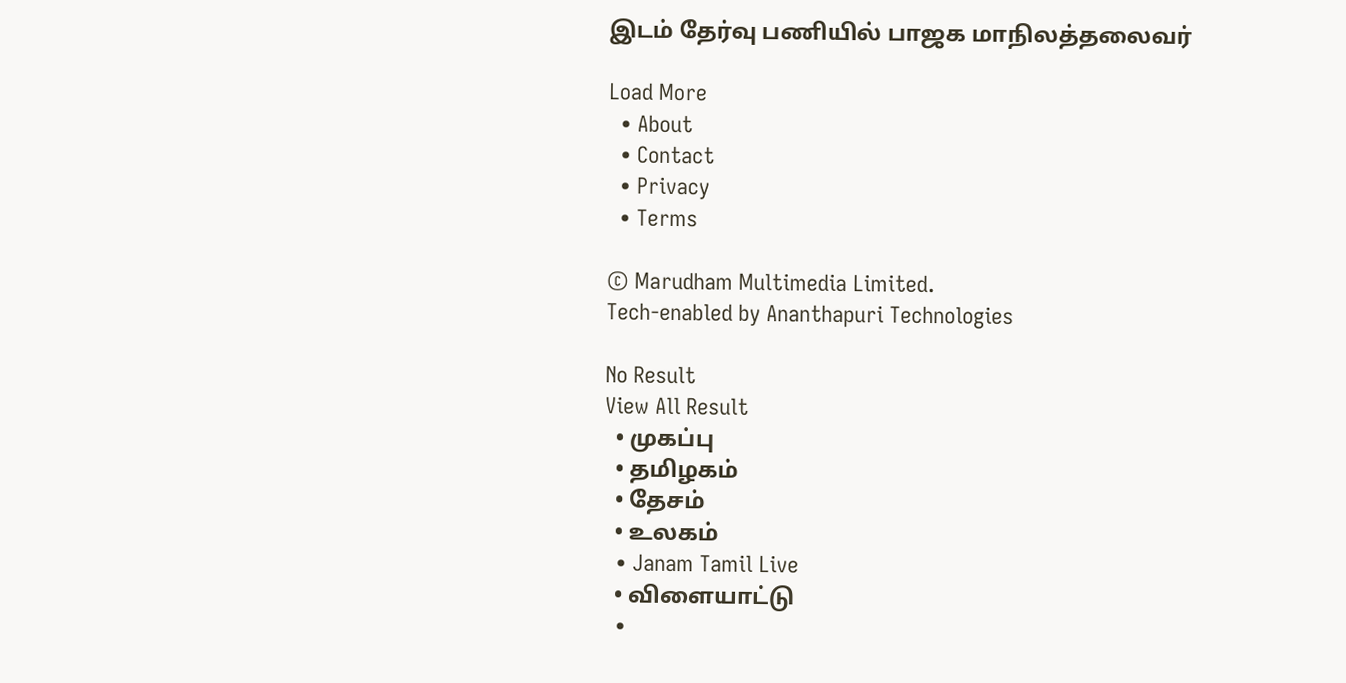இடம் தேர்வு பணியில் பாஜக மாநிலத்தலைவர்

Load More
  • About
  • Contact
  • Privacy
  • Terms

© Marudham Multimedia Limited.
Tech-enabled by Ananthapuri Technologies

No Result
View All Result
  • முகப்பு
  • தமிழகம்
  • தேசம்
  • உலகம்
  • Janam Tamil Live
  • விளையாட்டு
  •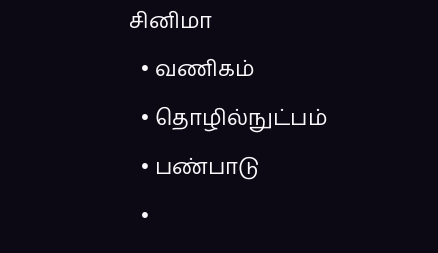சினிமா
  • வணிகம்
  • தொழில்நுட்பம்
  • பண்பாடு
  •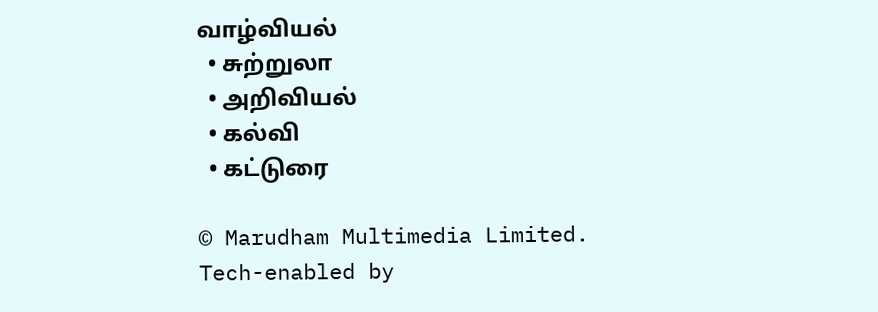வாழ்வியல்
  • சுற்றுலா
  • அறிவியல்
  • கல்வி
  • கட்டுரை

© Marudham Multimedia Limited.
Tech-enabled by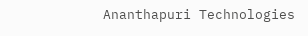Ananthapuri Technologies